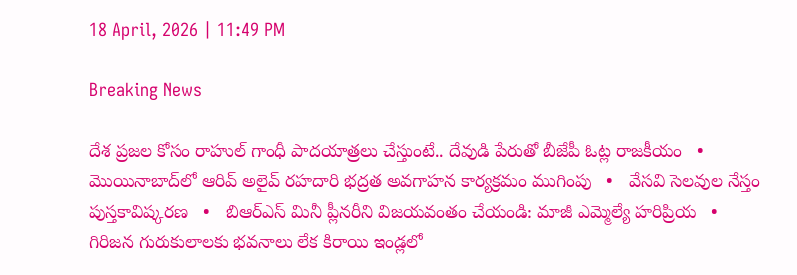18 April, 2026 | 11:49 PM

Breaking News

దేశ ప్రజల కోసం రాహుల్ గాంధీ పాదయాత్రలు చేస్తుంటే.. దేవుడి పేరుతో బీజేపీ ఓట్ల రాజకీయం   •   మొయినాబాద్‌లో ఆరివ్ అలైవ్ రహదారి భద్రత అవగాహన కార్యక్రమం ముగింపు   •   వేసవి సెలవుల నేస్తం పుస్తకావిష్కరణ   •   బిఆర్ఎస్ మినీ ప్లీనరీని విజయవంతం చేయండి: మాజీ ఎమ్మెల్యే హరిప్రియ   •   గిరిజన గురుకులాలకు భవనాలు లేక కిరాయి ఇండ్లలో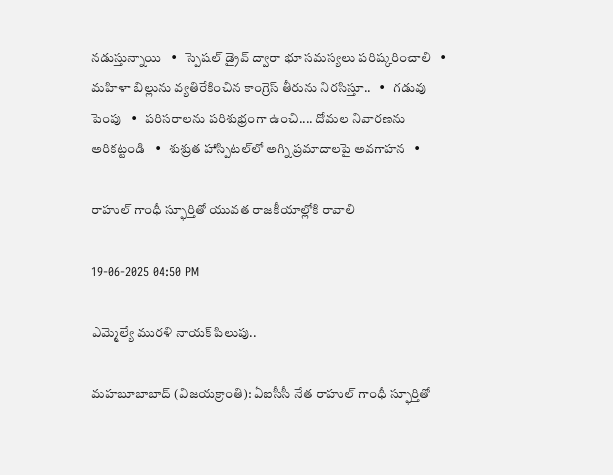నడుస్తున్నాయి   •   స్పెషల్ డ్రైవ్ ద్వారా భూ సమస్యలు పరిష్కరించాలి   •   మహిళా బిల్లును వ్యతిరేకించిన కాంగ్రెస్ తీరును నిరసిస్తూ..   •   గడువు పెంపు   •   పరిసరాలను పరిశుభ్రంగా ఉంచి.... దోమల నివారణను అరికట్టండి   •   శుశ్రుత హాస్పిటల్‌లో అగ్ని ప్రమాదాలపై అవగాహన   •

రాహుల్ గాంధీ స్ఫూర్తితో యువత రాజకీయాల్లోకి రావాలి

19-06-2025 04:50 PM

ఎమ్మెల్యే మురళి నాయక్ పిలుపు..

మహబూబాబాద్ (విజయక్రాంతి): ఏఐసీసీ నేత రాహుల్ గాంధీ స్ఫూర్తితో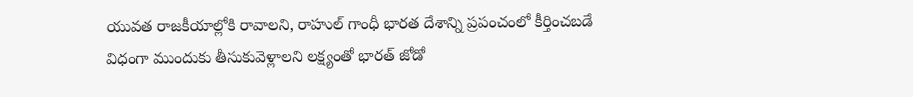యువత రాజకీయాల్లోకి రావాలని, రాహుల్ గాంధీ భారత దేశాన్ని ప్రపంచంలో కీర్తించబడే విధంగా ముందుకు తీసుకువెళ్లాలని లక్ష్యంతో భారత్ జోడో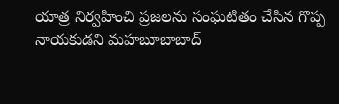యాత్ర నిర్వహించి ప్రజలను సంఘటితం చేసిన గొప్ప నాయకుడని మహబూబాబాద్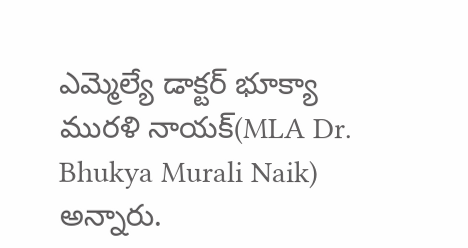ఎమ్మెల్యే డాక్టర్ భూక్యా మురళి నాయక్(MLA Dr. Bhukya Murali Naik) అన్నారు.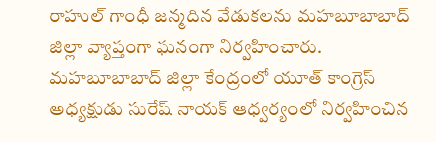రాహుల్ గాంధీ జన్మదిన వేడుకలను మహబూబాబాద్ జిల్లా వ్యాప్తంగా ఘనంగా నిర్వహించారు. మహబూబాబాద్ జిల్లా కేంద్రంలో యూత్ కాంగ్రెస్ అధ్యక్షుడు సురేష్ నాయక్ ఆధ్వర్యంలో నిర్వహించిన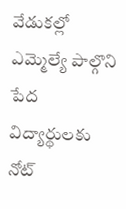వేడుకల్లో ఎమ్మెల్యే పాల్గొని పేద విద్యార్థులకు నోట్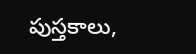పుస్తకాలు,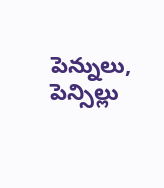పెన్నులు, పెన్సిల్లు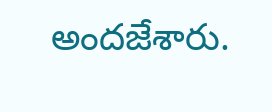అందజేశారు.